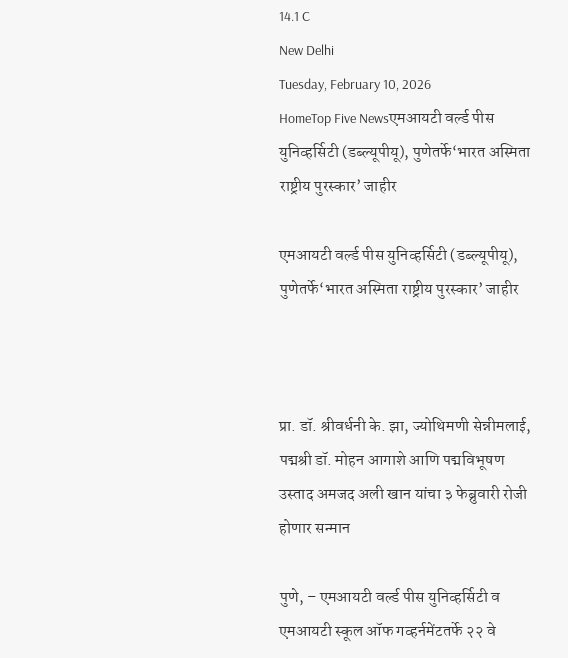14.1 C
New Delhi
Tuesday, February 10, 2026
HomeTop Five Newsएमआयटी वर्ल्ड पीस युनिव्हर्सिटी (डब्ल्यूपीयू), पुणेतर्फे‘भारत अस्मिता राष्ट्रीय पुरस्कार’ जाहीर

एमआयटी वर्ल्ड पीस युनिव्हर्सिटी (डब्ल्यूपीयू), पुणेतर्फे‘भारत अस्मिता राष्ट्रीय पुरस्कार’ जाहीर



प्रा. डॉ. श्रीवर्धनी के. झा, ज्योथिमणी सेन्नीमलाई, पद्मश्री डॉ. मोहन आगाशे आणि पद्मविभूषण उस्ताद अमजद अली खान यांचा ३ फेब्रुवारी रोजी होणार सन्मान

पुणे, – एमआयटी वर्ल्ड पीस युनिव्हर्सिटी व एमआयटी स्कूल ऑफ गव्हर्नमेंटतर्फे २२ वे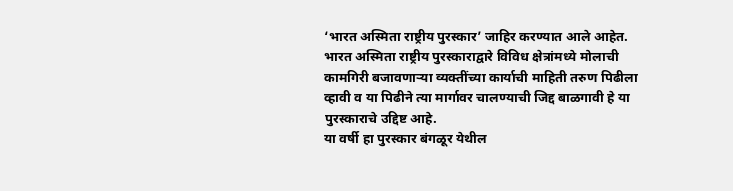‘भारत अस्मिता राष्ट्रीय पुरस्कार’ जाहिर करण्यात आले आहेत. भारत अस्मिता राष्ट्रीय पुरस्काराद्वारे विविध क्षेत्रांमध्ये मोलाची कामगिरी बजावणार्‍या व्यक्तींच्या कार्याची माहिती तरुण पिढीला व्हावी व या पिढीने त्या मार्गावर चालण्याची जिद्द बाळगावी हे या पुरस्काराचे उद्दिष्ट आहे.
या वर्षी हा पुरस्कार बंगळूर येथील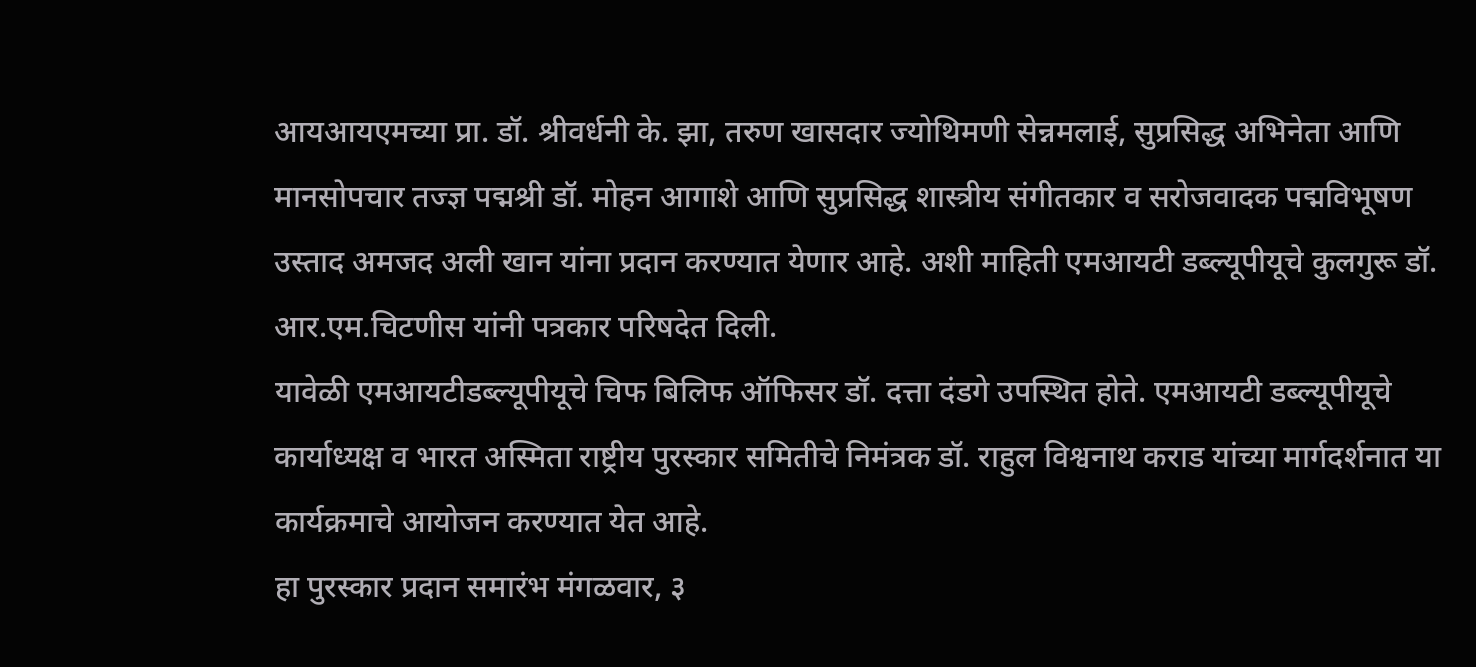आयआयएमच्या प्रा. डॉ. श्रीवर्धनी के. झा, तरुण खासदार ज्योथिमणी सेन्नमलाई, सुप्रसिद्ध अभिनेता आणि मानसोपचार तज्ज्ञ पद्मश्री डॉ. मोहन आगाशे आणि सुप्रसिद्ध शास्त्रीय संगीतकार व सरोजवादक पद्मविभूषण उस्ताद अमजद अली खान यांना प्रदान करण्यात येणार आहे. अशी माहिती एमआयटी डब्ल्यूपीयूचे कुलगुरू डॉ. आर.एम.चिटणीस यांनी पत्रकार परिषदेत दिली.
यावेळी एमआयटीडब्ल्यूपीयूचे चिफ बिलिफ ऑफिसर डॉ. दत्ता दंडगे उपस्थित होते. एमआयटी डब्ल्यूपीयूचे कार्याध्यक्ष व भारत अस्मिता राष्ट्रीय पुरस्कार समितीचे निमंत्रक डॉ. राहुल विश्वनाथ कराड यांच्या मार्गदर्शनात या कार्यक्रमाचे आयोजन करण्यात येत आहे.
हा पुरस्कार प्रदान समारंभ मंगळवार, ३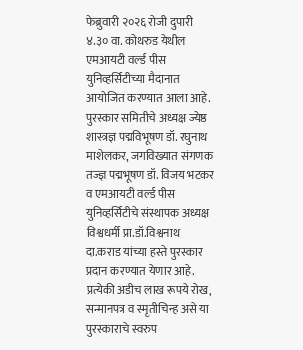फेब्रुवारी २०२६ रोजी दुपारी ४.३० वा. कोथरुड येथील एमआयटी वर्ल्ड पीस युनिव्हर्सिटीच्या मैदानात आयोजित करण्यात आला आहे.
पुरस्कार समितीचे अध्यक्ष ज्येष्ठ शास्त्रज्ञ पद्मविभूषण डॉ. रघुनाथ माशेलकर, जगविख्यात संगणक तज्ज्ञ पद्मभूषण डॉ. विजय भटकर व एमआयटी वर्ल्ड पीस युनिव्हर्सिटीचे संस्थापक अध्यक्ष विश्वधर्मी प्रा.डॉ.विश्वनाथ दा.कराड यांच्या हस्ते पुरस्कार प्रदान करण्यात येणार आहे. प्रत्येकी अडीच लाख रूपये रोख, सन्मानपत्र व स्मृतीचिन्ह असे या पुरस्काराचे स्वरुप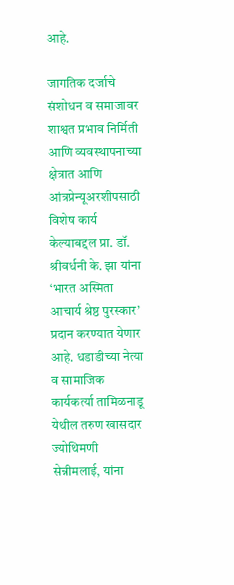आहे.

जागतिक दर्जाचे संशोधन व समाजावर शाश्वत प्रभाव निर्मिती आणि व्यवस्थापनाच्या क्षेत्रात आणि आंत्रप्रेन्यूअरशीपसाठी विशेष कार्य केल्याबद्दल प्रा. डॉ. श्रीवर्धनी के. झा यांना ‘भारत अस्मिता आचार्य श्रेष्ठ पुरस्कार’ प्रदान करण्यात येणार आहे. धडाडीच्या नेत्या व सामाजिक कार्यकर्त्या तामिळनाडू येथील तरुण खासदार ज्योथिमणी सेन्नीमलाई, यांना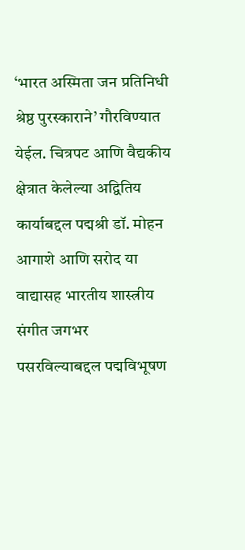‘भारत अस्मिता जन प्रतिनिधी श्रेष्ठ पुरस्काराने’ गौरविण्यात येईल. चित्रपट आणि वैद्यकीय क्षेत्रात केलेल्या अद्वितिय कार्याबद्दल पद्मश्री डॉ. मोहन आगाशे आणि सरोद या वाद्यासह भारतीय शास्त्रीय संगीत जगभर पसरविल्याबद्दल पद्मविभूषण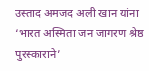उस्ताद अमजद अली खान यांना ‘भारत अस्मिता जन जागरण श्रेष्ठ पुरस्काराने’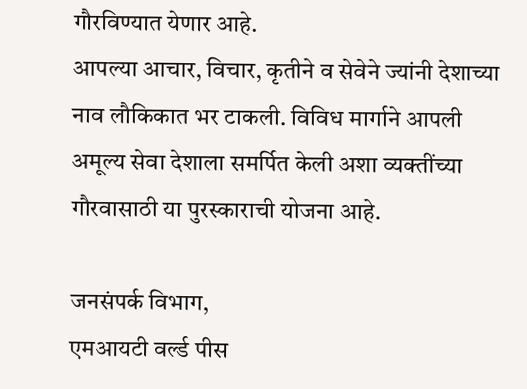गौरविण्यात येणार आहे.
आपल्या आचार, विचार, कृतीने व सेवेने ज्यांनी देशाच्या नाव लौकिकात भर टाकली. विविध मार्गाने आपली अमूल्य सेवा देशाला समर्पित केली अशा व्यक्तींच्या गौरवासाठी या पुरस्काराची योजना आहे.

जनसंपर्क विभाग,
एमआयटी वर्ल्ड पीस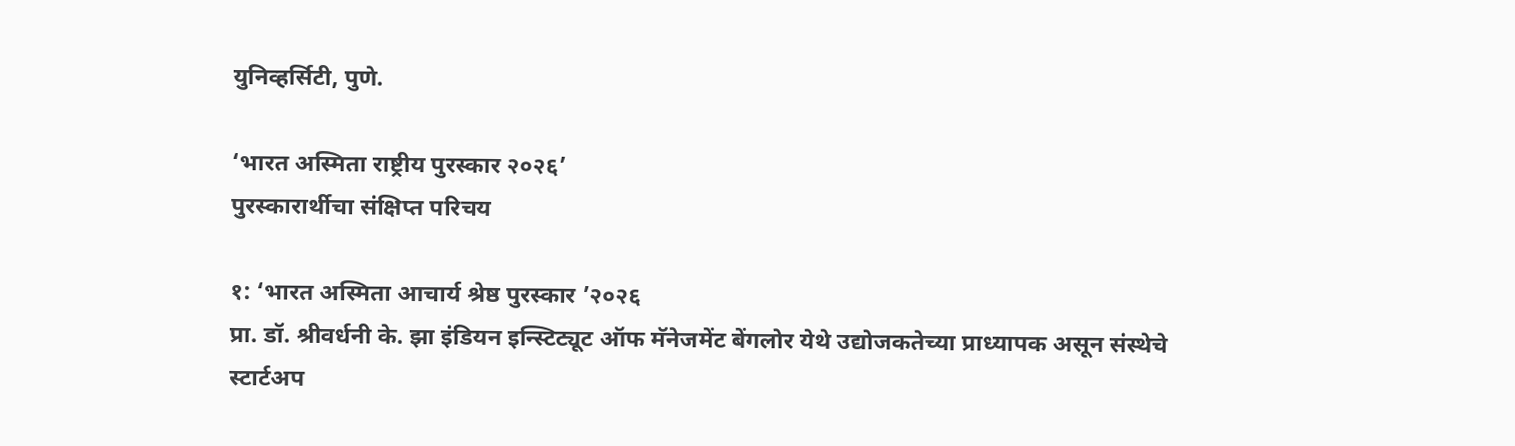युनिव्हर्सिटी, पुणे.

‘भारत अस्मिता राष्ट्रीय पुरस्कार २०२६’
पुरस्कारार्थीचा संक्षिप्त परिचय

१: ‘भारत अस्मिता आचार्य श्रेष्ठ पुरस्कार ’२०२६
प्रा. डॉ. श्रीवर्धनी के. झा इंडियन इन्स्टिट्यूट ऑफ मॅनेजमेंट बेंगलोर येथे उद्योजकतेच्या प्राध्यापक असून संस्थेचे स्टार्टअप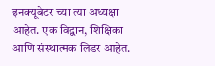इनक्यूबेटर च्या त्या अध्यक्षा आहेत. एक विद्वान, शिक्षिका आणि संस्थात्मक लिडर आहेत.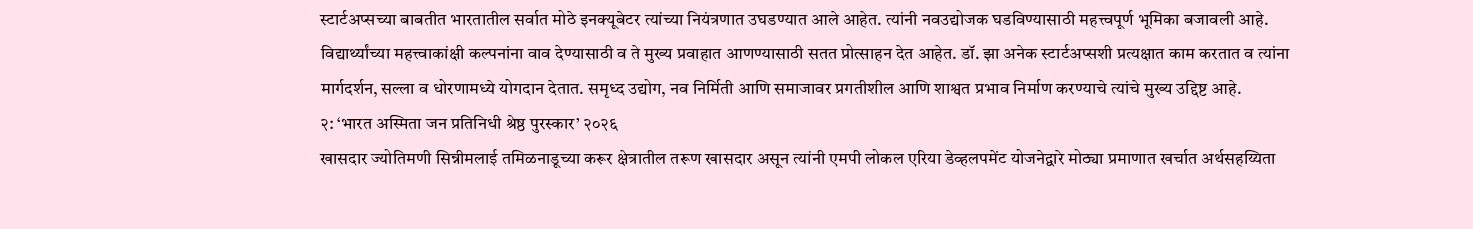स्टार्टअप्सच्या बाबतीत भारतातील सर्वात मोठे इनक्यूबेटर त्यांच्या नियंत्रणात उघडण्यात आले आहेत. त्यांनी नवउद्योजक घडविण्यासाठी महत्त्वपूर्ण भूमिका बजावली आहे. विद्यार्थ्यांच्या महत्त्वाकांक्षी कल्पनांना वाव देण्यासाठी व ते मुख्य प्रवाहात आणण्यासाठी सतत प्रोत्साहन देत आहेत. डॉ. झा अनेक स्टार्टअप्सशी प्रत्यक्षात काम करतात व त्यांना मार्गदर्शन, सल्ला व धोरणामध्ये योगदान देतात. समृध्द उद्योग, नव निर्मिती आणि समाजावर प्रगतीशील आणि शाश्वत प्रभाव निर्माण करण्याचे त्यांचे मुख्य उद्दिष्ट आहे.
२: ‘भारत अस्मिता जन प्रतिनिधी श्रेष्ठ पुरस्कार’ २०२६
खासदार ज्योतिमणी सिन्नीमलाई तमिळनाडूच्या करूर क्षेत्रातील तरूण खासदार असून त्यांनी एमपी लोकल एरिया डेव्हलपमेंट योजनेद्वारे मोठ्या प्रमाणात खर्चात अर्थसहय्यिता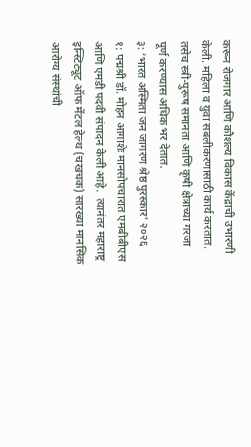करून रोजगार आणि कौशल्य विकास केंद्राची उभारणी केली. महिला व युवा सबलीकरणासाठी कार्य करतात. तसेच स्त्री-पुरूष समानता आणि कृषी क्षेत्राच्या गरजा पूर्ण करण्यास अधिक भर देतात.
३: ‘भारत अस्मिता जन जागरण श्रेष्ठ पुरस्कार’ २०२६
१: पद्मश्री डॉ. मोहन आगाशेः मानसोपचारात एमबीबीएस आणि एमडी पदवी संपादन केली आहे.  त्यानंतर महाराष्ट्र इन्स्टिट्यूट ऑफ मेंटल हेल्थ (चखचक) सारख्या मानसिक आरोग्य संस्थांची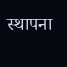स्थापना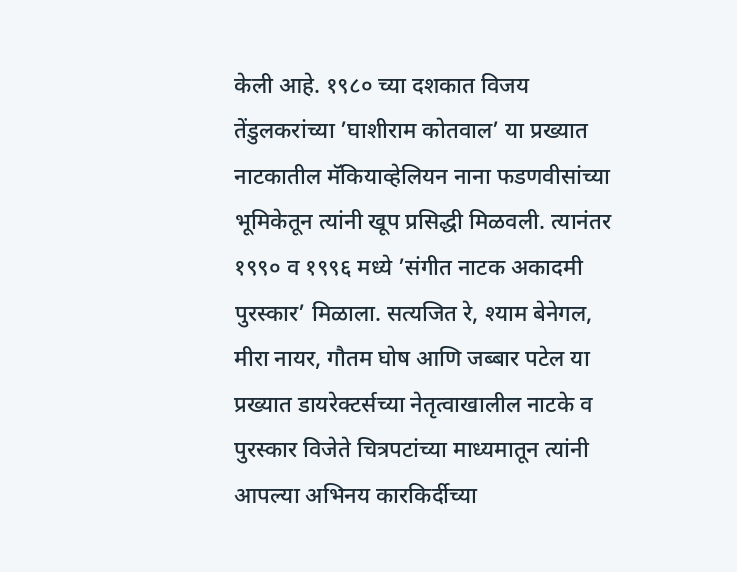केली आहे. १९८० च्या दशकात विजय तेंडुलकरांच्या ’घाशीराम कोतवाल’ या प्रख्यात नाटकातील मॅकियाव्हेलियन नाना फडणवीसांच्या भूमिकेतून त्यांनी खूप प्रसिद्धी मिळवली. त्यानंतर १९९० व १९९६ मध्ये ’संगीत नाटक अकादमी पुरस्कार’ मिळाला. सत्यजित रे, श्याम बेनेगल, मीरा नायर, गौतम घोष आणि जब्बार पटेल या प्रख्यात डायरेक्टर्सच्या नेतृत्वाखालील नाटके व पुरस्कार विजेते चित्रपटांच्या माध्यमातून त्यांनी आपल्या अभिनय कारकिर्दीच्या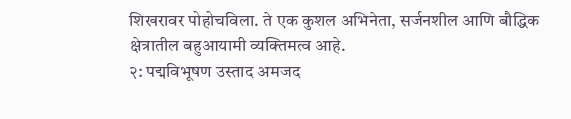शिखरावर पोहोचविला. ते एक कुशल अभिनेता, सर्जनशील आणि बौद्धिक क्षेत्रातील बहुआयामी व्यक्तिमत्व आहे.
२: पद्मविभूषण उस्ताद अमजद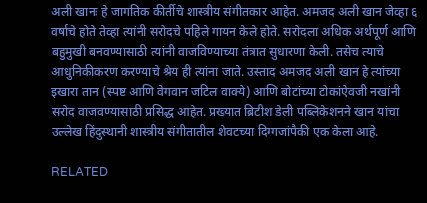अली खानः हे जागतिक कीर्तीचे शास्त्रीय संगीतकार आहेत. अमजद अली खान जेव्हा ६ वर्षाचे होते तेव्हा त्यांनी सरोदचे पहिले गायन केले होते. सरोदला अधिक अर्थपूर्ण आणि बहुमुखी बनवण्यासाठी त्यांनी वाजविण्याच्या तंत्रात सुधारणा केली. तसेच त्याचे आधुनिकीकरण करण्याचे श्रेय ही त्यांना जाते. उस्ताद अमजद अली खान हे त्यांच्या इखारा तान (स्पष्ट आणि वेगवान जटिल वाक्ये) आणि बोटांच्या टोकांऐवजी नखांनी सरोद वाजवण्यासाठी प्रसिद्ध आहेत. प्रख्यात ब्रिटीश डेली पब्लिकेशनने खान यांचा उल्लेख हिंदुस्थानी शास्त्रीय संगीतातील शेवटच्या दिग्गजांपैकी एक केला आहे.

RELATED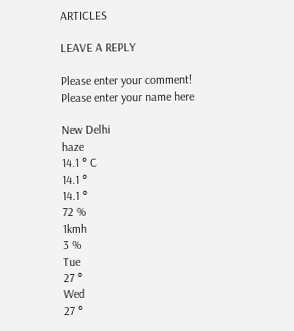ARTICLES

LEAVE A REPLY

Please enter your comment!
Please enter your name here

New Delhi
haze
14.1 ° C
14.1 °
14.1 °
72 %
1kmh
3 %
Tue
27 °
Wed
27 °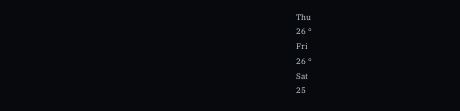Thu
26 °
Fri
26 °
Sat
25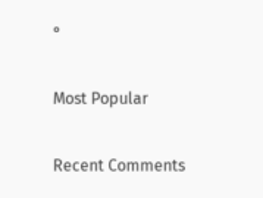°

Most Popular

Recent Comments